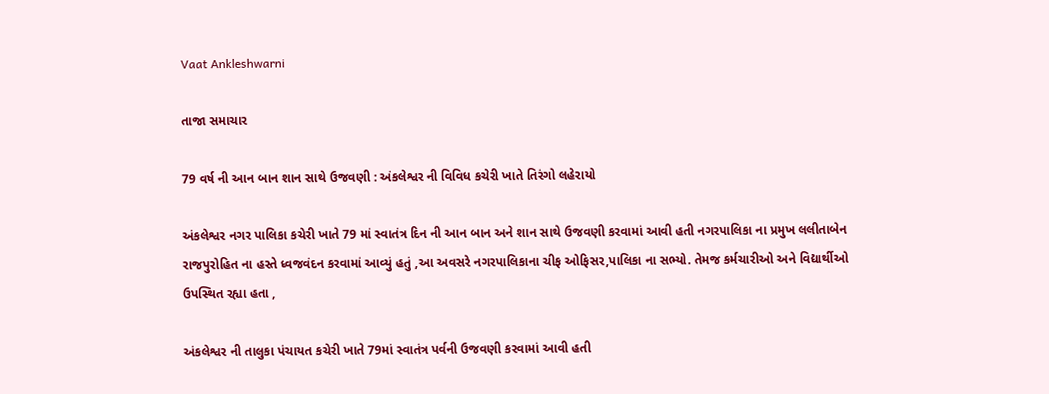Vaat Ankleshwarni

તાજા સમાચાર

79 વર્ષ ની આન બાન શાન સાથે ઉજવણી : અંકલેશ્વર ની વિવિધ કચેરી ખાતે તિરંગો લહેરાયો

અંકલેશ્વર નગર પાલિકા કચેરી ખાતે 79 માં સ્વાતંત્ર દિન ની આન બાન અને શાન સાથે ઉજવણી કરવામાં આવી હતી નગરપાલિકા ના પ્રમુખ લલીતાબેન રાજપુરોહિત ના હસ્તે ધ્વજવંદન કરવામાં આવ્યું હતું ,આ અવસરે નગરપાલિકાના ચીફ ઓફિસર,પાલિકા ના સભ્યો. તેમજ કર્મચારીઓ અને વિદ્યાર્થીઓ ઉપસ્થિત રહ્યા હતા ,

અંકલેશ્વર ની તાલુકા પંચાયત કચેરી ખાતે 79માં સ્વાતંત્ર પર્વની ઉજવણી કરવામાં આવી હતી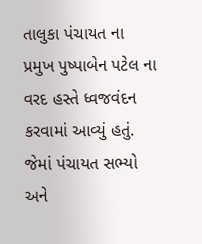તાલુકા પંચાયત ના પ્રમુખ પુષ્પાબેન પટેલ ના વરદ હસ્તે ધ્વજવંદન કરવામાં આવ્યું હતું. જેમાં પંચાયત સભ્યો અને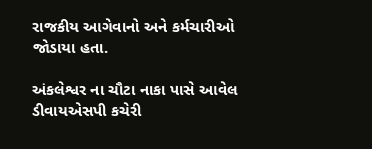રાજકીય આગેવાનો અને કર્મચારીઓ જોડાયા હતા.

અંકલેશ્વર ના ચૌટા નાકા પાસે આવેલ ડીવાયએસપી કચેરી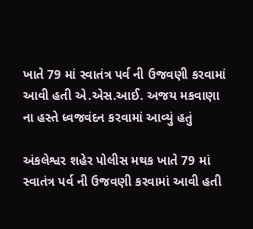ખાતે 79 માં સ્વાતંત્ર પર્વ ની ઉજવણી કરવામાં આવી હતી એ.એસ.આઈ. અજય મકવાણા ના હસ્તે ધ્વજવંદન કરવામાં આવ્યું હતું

અંકલેશ્વર શહેર પોલીસ મથક ખાતે 79 માં સ્વાતંત્ર પર્વ ની ઉજવણી કરવામાં આવી હતી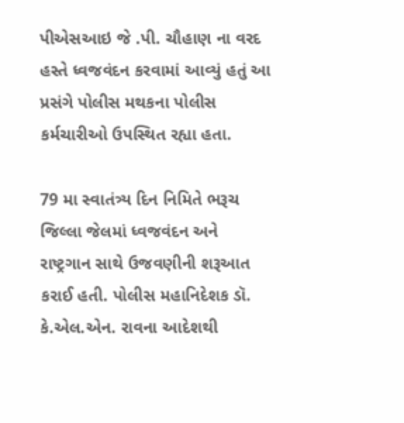પીએસઆઇ જે .પી. ચૌહાણ ના વરદ હસ્તે ધ્વજવંદન કરવામાં આવ્યું હતું આ પ્રસંગે પોલીસ મથકના પોલીસ કર્મચારીઓ ઉપસ્થિત રહ્યા હતા.

79 મા સ્વાતંત્ર્ય દિન નિમિતે ભરૂચ જિલ્લા જેલમાં ધ્વજવંદન અને રાષ્ટ્રગાન સાથે ઉજવણીની શરૂઆત કરાઈ હતી. પોલીસ મહાનિદેશક ડૉ. કે.એલ.એન. રાવના આદેશથી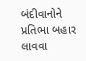બંદીવાનોને પ્રતિભા બહાર લાવવા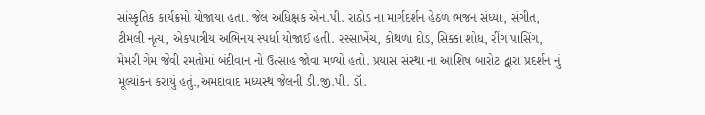સાંસ્કૃતિક કાર્યક્રમો યોજાયા હતા. જેલ અધિક્ષક એન.પી. રાઠોડ ના માર્ગદર્શન હેઠળ ભજન સંધ્યા, સંગીત, ટીમલી નૃત્ય, એકપાત્રીય અભિનય સ્પર્ધા યોજાઈ હતી. રસ્સાખેંચ, કોથળા દોડ, સિક્કા શોધ, રીંગ પાસિંગ, મેમરી ગેમ જેવી રમતોમાં બંદીવાન નો ઉત્સાહ જોવા મળ્યો હતો. પ્રયાસ સંસ્થા ના આશિષ બારોટ દ્વારા પ્રદર્શન નું મૂલ્યાંકન કરાયું હતું.,અમદાવાદ મધ્યસ્થ જેલની ડી.જી.પી. ડૉ.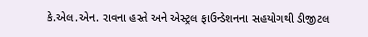કે.એલ.એન. રાવના હસ્તે અને એસ્ટ્રલ ફાઉન્ડેશનના સહયોગથી ડીજીટલ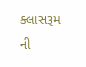ક્લાસરૂમ ની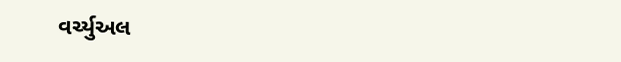વર્ચ્યુઅલ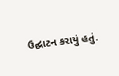ઉદ્ઘાટન કરાયું હતું.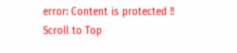error: Content is protected !!
Scroll to Top